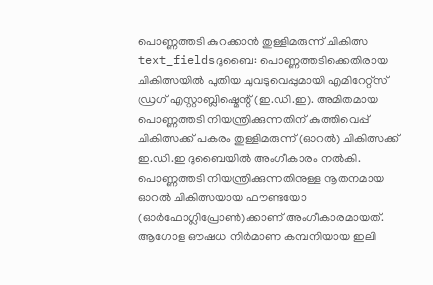പൊണ്ണത്തടി കുറക്കാൻ തുള്ളിമരുന്ന് ചികിത്സ
text_fieldsദുബൈ: പൊണ്ണത്തടിക്കെതിരായ ചികിത്സയിൽ പുതിയ ചുവടുവെപ്പുമായി എമിറേറ്റ്സ് ഡ്രഗ് എസ്റ്റാബ്ലിഷ്മെന്റ് (ഇ.ഡി.ഇ). അമിതമായ പൊണ്ണത്തടി നിയന്ത്രിക്കുന്നതിന് കുത്തിവെപ്പ് ചികിത്സക്ക് പകരം തുള്ളിമരുന്ന് (ഓറൽ) ചികിത്സക്ക് ഇ.ഡി.ഇ ദുബൈയിൽ അംഗീകാരം നൽകി. പൊണ്ണത്തടി നിയന്ത്രിക്കുന്നതിനുള്ള നൂതനമായ ഓറൽ ചികിത്സയായ ഫൗണ്ടയോ (ഓർഫോഗ്ലിപ്രോൺ)ക്കാണ് അംഗീകാരമായത്. ആഗോള ഔഷധ നിർമാണ കമ്പനിയായ ഇലി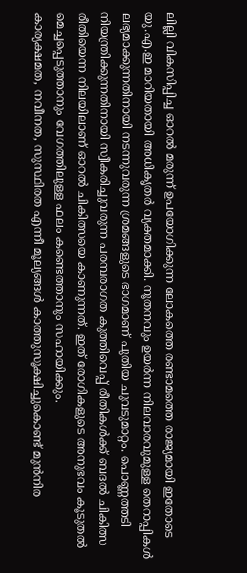ലില്ലി വികസിപ്പിച്ച ഓറൽ മരുന്ന് ഉപയോഗിക്കുന്ന ലോകത്തെ രണ്ടാമത്തെ രാജ്യമായി ഇതോടെ യു.എ.ഇ മാറിയതായി അധികൃതർ വ്യക്തമാക്കി. നൂതനവും ഉയർന്ന നിലവാരവുമുള്ള തെറാപ്പികൾ ലഭ്യമാക്കുന്നതിനായി നടന്നുവരുന്ന ശ്രമങ്ങളുടെ ഭാഗമാണ് പുതിയ ചുവടുമാറ്റം. പൊണ്ണത്തടി നിയന്ത്രിക്കുന്നതിനായി സ്വീകരിച്ചുവരുന്ന പരമ്പരാഗത കുത്തിവെപ്പ് രീതികൾക്ക് ബദൽ ചികിത്സ രീതിയെന്ന നിലയിലാണ് ഓറൽ ചികിത്സയെ കാണുന്നത്. ഇത് രോഗികളുടെ അനുഭവം കൂടുതൽ മെച്ചപ്പെടുത്താനും വേഗത്തിലുള്ള ഫലം കണ്ടെത്താനും സഹായിക്കും.
കാര്യക്ഷമത, നവീനത, സുസ്ഥിരത എന്നീ മൂല്യങ്ങൾ കാത്തുസൂക്ഷിച്ചുകൊണ്ട് മുൻനിര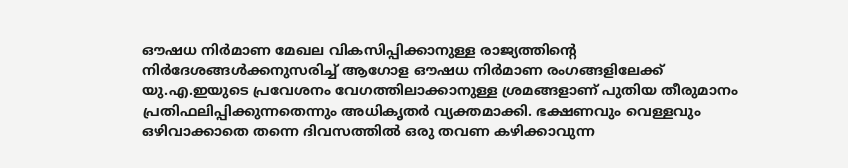ഔഷധ നിർമാണ മേഖല വികസിപ്പിക്കാനുള്ള രാജ്യത്തിന്റെ നിർദേശങ്ങൾക്കനുസരിച്ച് ആഗോള ഔഷധ നിർമാണ രംഗങ്ങളിലേക്ക് യു.എ.ഇയുടെ പ്രവേശനം വേഗത്തിലാക്കാനുള്ള ശ്രമങ്ങളാണ് പുതിയ തീരുമാനം പ്രതിഫലിപ്പിക്കുന്നതെന്നും അധികൃതർ വ്യക്തമാക്കി. ഭക്ഷണവും വെള്ളവും ഒഴിവാക്കാതെ തന്നെ ദിവസത്തിൽ ഒരു തവണ കഴിക്കാവുന്ന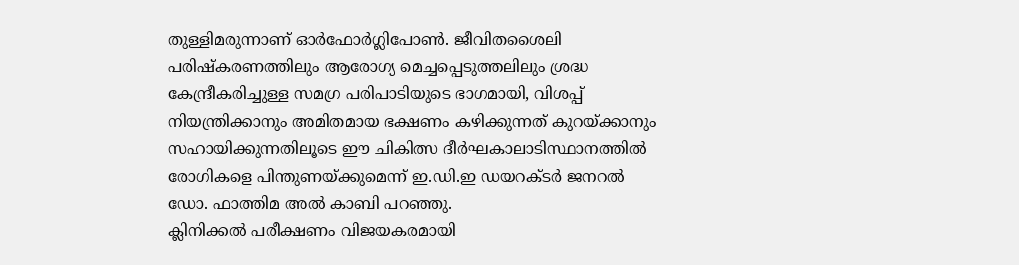തുള്ളിമരുന്നാണ് ഓർഫോർഗ്ലിപോൺ. ജീവിതശൈലി പരിഷ്കരണത്തിലും ആരോഗ്യ മെച്ചപ്പെടുത്തലിലും ശ്രദ്ധ കേന്ദ്രീകരിച്ചുള്ള സമഗ്ര പരിപാടിയുടെ ഭാഗമായി, വിശപ്പ് നിയന്ത്രിക്കാനും അമിതമായ ഭക്ഷണം കഴിക്കുന്നത് കുറയ്ക്കാനും സഹായിക്കുന്നതിലൂടെ ഈ ചികിത്സ ദീർഘകാലാടിസ്ഥാനത്തിൽ രോഗികളെ പിന്തുണയ്ക്കുമെന്ന് ഇ.ഡി.ഇ ഡയറക്ടർ ജനറൽ ഡോ. ഫാത്തിമ അൽ കാബി പറഞ്ഞു.
ക്ലിനിക്കൽ പരീക്ഷണം വിജയകരമായി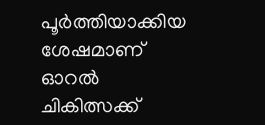പൂർത്തിയാക്കിയ ശേഷമാണ് ഓറൽ ചികിത്സക്ക്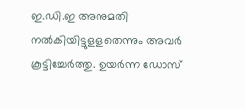ഇ.ഡി.ഇ അനുമതി നൽകിയിട്ടുളളതെന്നും അവർ കൂട്ടിച്ചേർത്തു. ഉയർന്ന ഡോസ്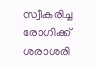സ്വീകരിച്ച രോഗിക്ക് ശരാശരി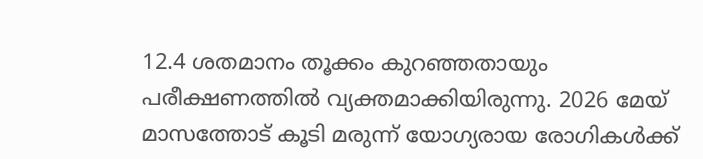12.4 ശതമാനം തൂക്കം കുറഞ്ഞതായും പരീക്ഷണത്തിൽ വ്യക്തമാക്കിയിരുന്നു. 2026 മേയ് മാസത്തോട് കൂടി മരുന്ന് യോഗ്യരായ രോഗികൾക്ക്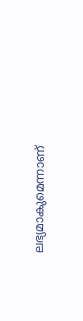ലഭ്യമാകുമെന്നാണ്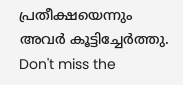പ്രതീക്ഷയെന്നും അവർ കൂട്ടിച്ചേർത്തു.
Don't miss the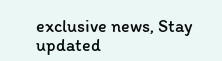exclusive news, Stay updated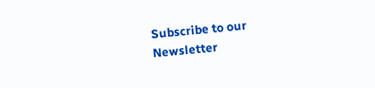Subscribe to our Newsletter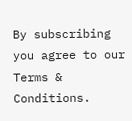By subscribing you agree to our Terms & Conditions.